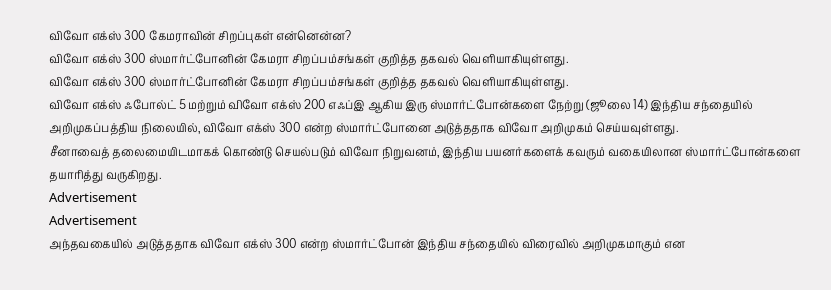விவோ எக்ஸ் 300 கேமராவின் சிறப்புகள் என்னென்ன?
விவோ எக்ஸ் 300 ஸ்மார்ட்போனின் கேமரா சிறப்பம்சங்கள் குறித்த தகவல் வெளியாகியுள்ளது.
விவோ எக்ஸ் 300 ஸ்மார்ட்போனின் கேமரா சிறப்பம்சங்கள் குறித்த தகவல் வெளியாகியுள்ளது.
விவோ எக்ஸ் ஃபோல்ட் 5 மற்றும் விவோ எக்ஸ் 200 எஃப்இ ஆகிய இரு ஸ்மார்ட்போன்களை நேற்று (ஜூலை 14) இந்திய சந்தையில் அறிமுகப்பத்திய நிலையில், விவோ எக்ஸ் 300 என்ற ஸ்மார்ட்போனை அடுத்ததாக விவோ அறிமுகம் செய்யவுள்ளது.
சீனாவைத் தலைமையிடமாகக் கொண்டு செயல்படும் விவோ நிறுவனம், இந்திய பயனர்களைக் கவரும் வகையிலான ஸ்மார்ட்போன்களை தயாரித்து வருகிறது.
Advertisement
Advertisement
அந்தவகையில் அடுத்ததாக விவோ எக்ஸ் 300 என்ற ஸ்மார்ட்போன் இந்திய சந்தையில் விரைவில் அறிமுகமாகும் என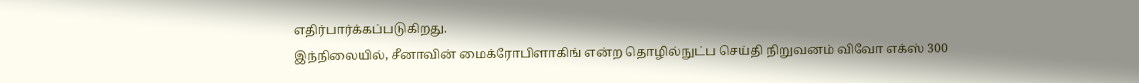எதிர்பார்க்கப்படுகிறது.
இந்நிலையில், சீனாவின் மைக்ரோபிளாகிங் என்ற தொழில்நுட்ப செய்தி நிறுவனம் விவோ எக்ஸ் 300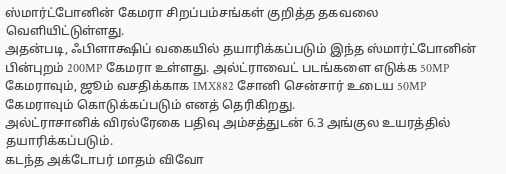ஸ்மார்ட்போனின் கேமரா சிறப்பம்சங்கள் குறித்த தகவலை வெளியிட்டுள்ளது.
அதன்படி, ஃபிளாக்ஷிப் வகையில் தயாரிக்கப்படும் இந்த ஸ்மார்ட்போனின் பின்புறம் 200MP கேமரா உள்ளது. அல்ட்ராவைட் படங்களை எடுக்க 50MP கேமராவும், ஜூம் வசதிக்காக IMX882 சோனி சென்சார் உடைய 50MP கேமராவும் கொடுக்கப்படும் எனத் தெரிகிறது.
அல்ட்ராசானிக் விரல்ரேகை பதிவு அம்சத்துடன் 6.3 அங்குல உயரத்தில் தயாரிக்கப்படும்.
கடந்த அக்டோபர் மாதம் விவோ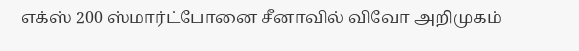எக்ஸ் 200 ஸ்மார்ட்போனை சீனாவில் விவோ அறிமுகம்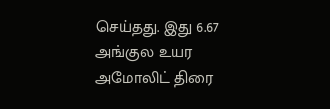செய்தது. இது 6.67 அங்குல உயர அமோலிட் திரை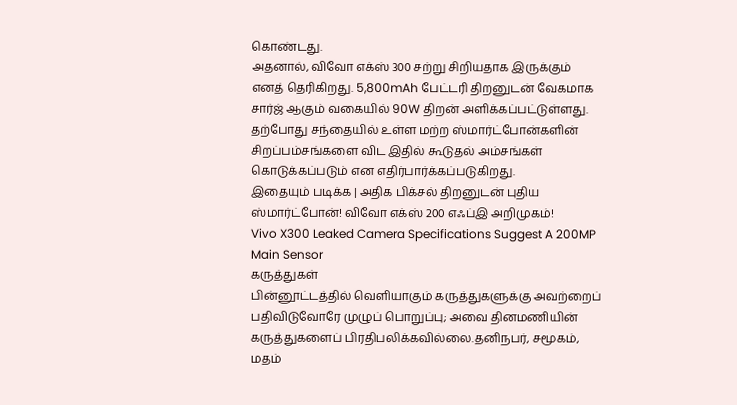கொண்டது.
அதனால், விவோ எக்ஸ் 300 சற்று சிறியதாக இருக்கும் எனத் தெரிகிறது. 5,800mAh பேட்டரி திறனுடன் வேகமாக சார்ஜ் ஆகும் வகையில் 90W திறன் அளிக்கப்பட்டுள்ளது. தற்போது சந்தையில் உள்ள மற்ற ஸ்மார்ட்போன்களின் சிறப்பம்சங்களை விட இதில் கூடுதல் அம்சங்கள் கொடுக்கப்படும் என எதிர்பார்க்கப்படுகிறது.
இதையும் படிக்க | அதிக பிக்சல் திறனுடன் புதிய ஸ்மார்ட்போன்! விவோ எக்ஸ் 200 எஃப்இ அறிமுகம்!
Vivo X300 Leaked Camera Specifications Suggest A 200MP Main Sensor
கருத்துகள்
பின்னூட்டத்தில் வெளியாகும் கருத்துகளுக்கு அவற்றைப் பதிவிடுவோரே முழுப் பொறுப்பு; அவை தினமணியின் கருத்துகளைப் பிரதிபலிக்கவில்லை.தனிநபர், சமூகம், மதம்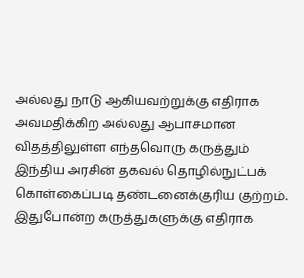அல்லது நாடு ஆகியவற்றுக்கு எதிராக அவமதிக்கிற அல்லது ஆபாசமான விதத்திலுள்ள எந்தவொரு கருத்தும் இந்திய அரசின் தகவல் தொழில்நுட்பக் கொள்கைப்படி தண்டனைக்குரிய குற்றம். இதுபோன்ற கருத்துகளுக்கு எதிராக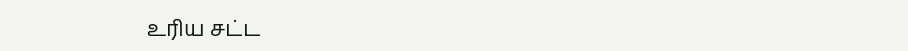உரிய சட்ட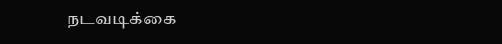நடவடிக்கை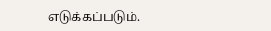எடுக்கப்படும்.